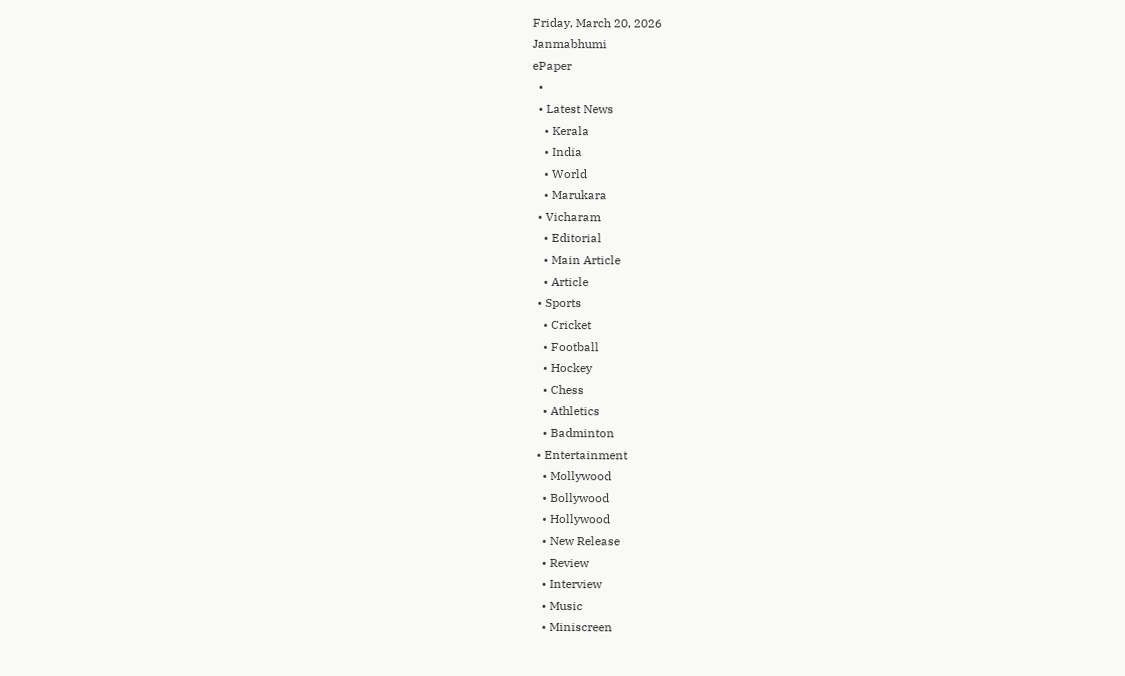Friday, March 20, 2026
Janmabhumi
ePaper
  •
  • Latest News
    • Kerala
    • India
    • World
    • Marukara
  • Vicharam
    • Editorial
    • Main Article
    • Article
  • Sports
    • Cricket
    • Football
    • Hockey
    • Chess
    • Athletics
    • Badminton
  • Entertainment
    • Mollywood
    • Bollywood
    • Hollywood
    • New Release
    • Review
    • Interview
    • Music
    • Miniscreen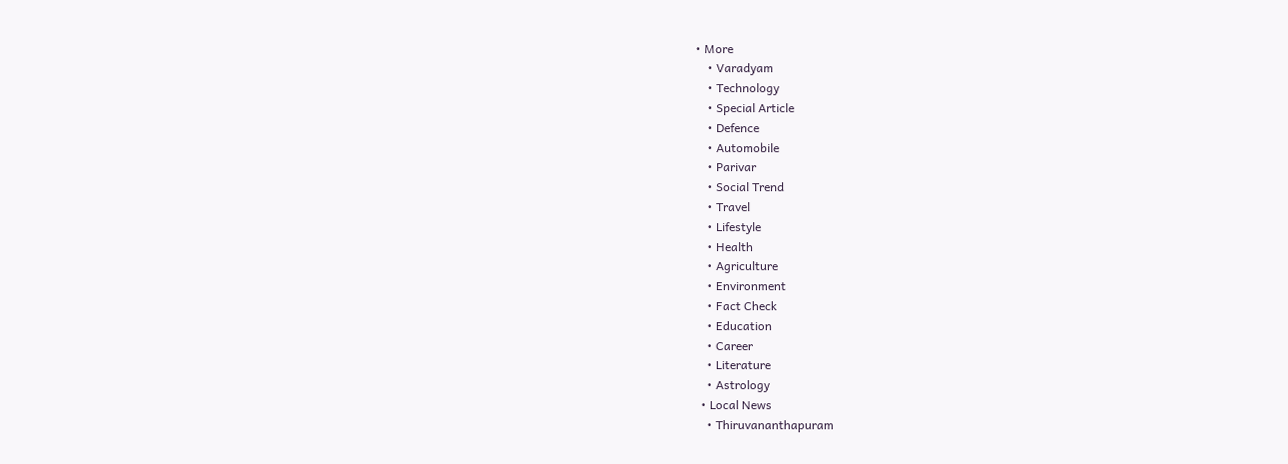• More
    • Varadyam
    • Technology
    • Special Article
    • Defence
    • Automobile
    • Parivar
    • Social Trend
    • Travel
    • Lifestyle
    • Health
    • Agriculture
    • Environment
    • Fact Check
    • Education
    • Career
    • Literature
    • Astrology
  • Local News
    • Thiruvananthapuram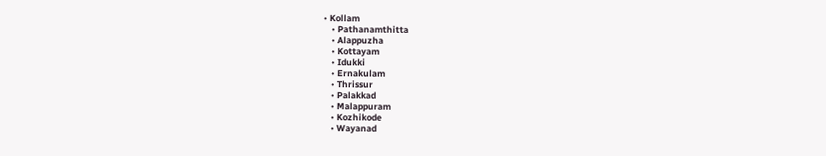• Kollam
    • Pathanamthitta
    • Alappuzha
    • Kottayam
    • Idukki
    • Ernakulam
    • Thrissur
    • Palakkad
    • Malappuram
    • Kozhikode
    • Wayanad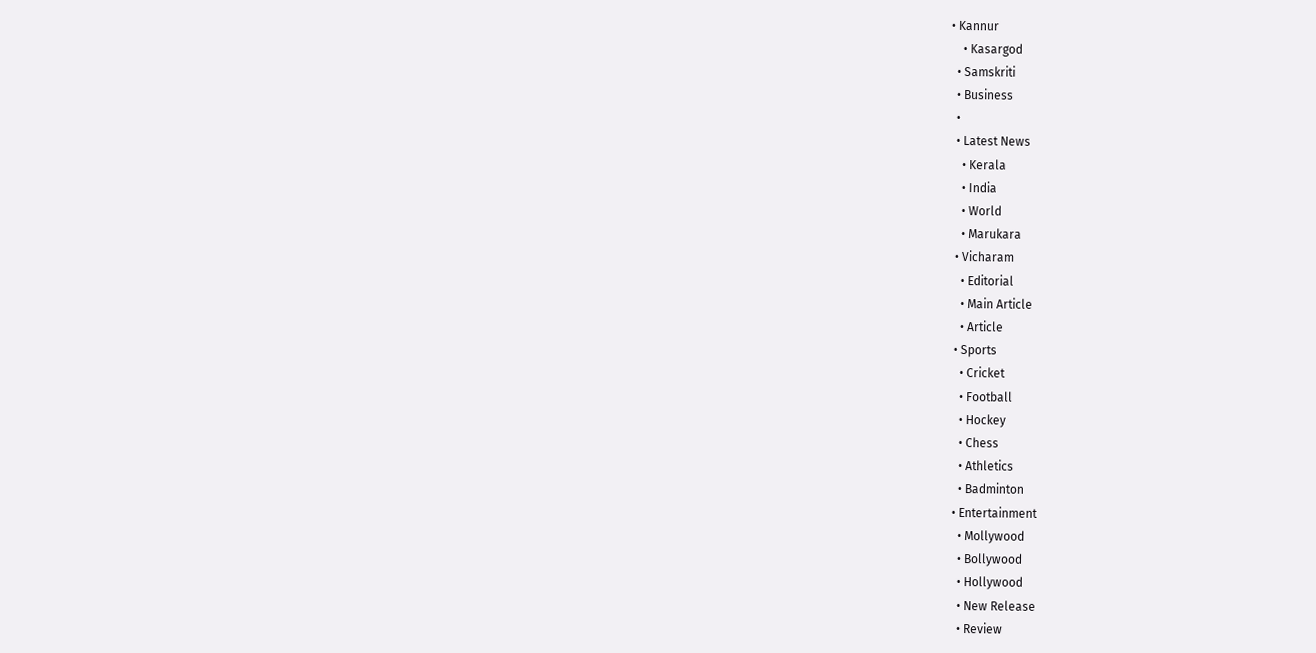• Kannur
    • Kasargod
  • Samskriti
  • Business
  •
  • Latest News
    • Kerala
    • India
    • World
    • Marukara
  • Vicharam
    • Editorial
    • Main Article
    • Article
  • Sports
    • Cricket
    • Football
    • Hockey
    • Chess
    • Athletics
    • Badminton
  • Entertainment
    • Mollywood
    • Bollywood
    • Hollywood
    • New Release
    • Review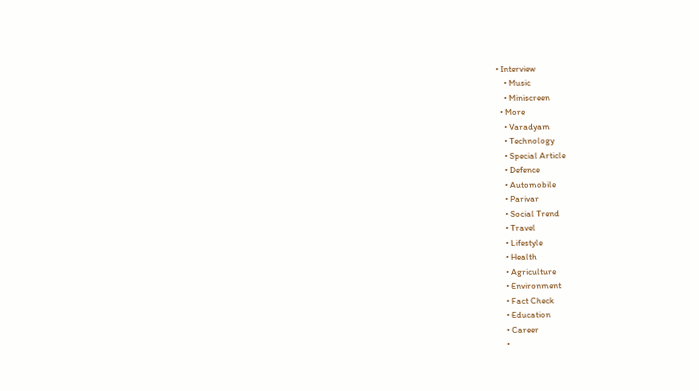• Interview
    • Music
    • Miniscreen
  • More
    • Varadyam
    • Technology
    • Special Article
    • Defence
    • Automobile
    • Parivar
    • Social Trend
    • Travel
    • Lifestyle
    • Health
    • Agriculture
    • Environment
    • Fact Check
    • Education
    • Career
    •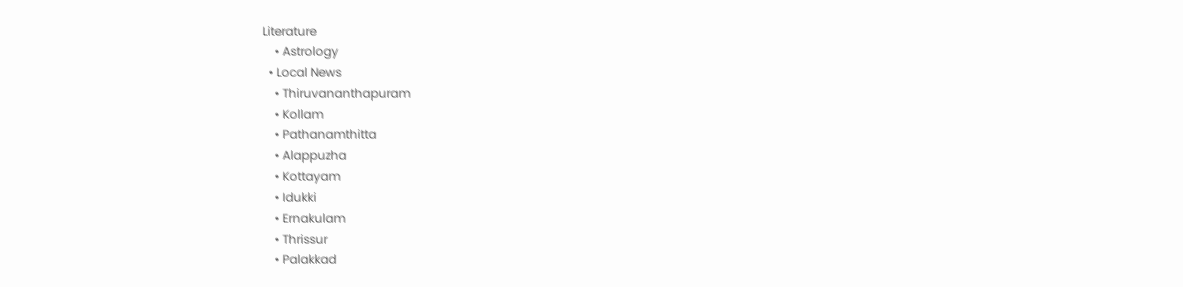Literature
    • Astrology
  • Local News
    • Thiruvananthapuram
    • Kollam
    • Pathanamthitta
    • Alappuzha
    • Kottayam
    • Idukki
    • Ernakulam
    • Thrissur
    • Palakkad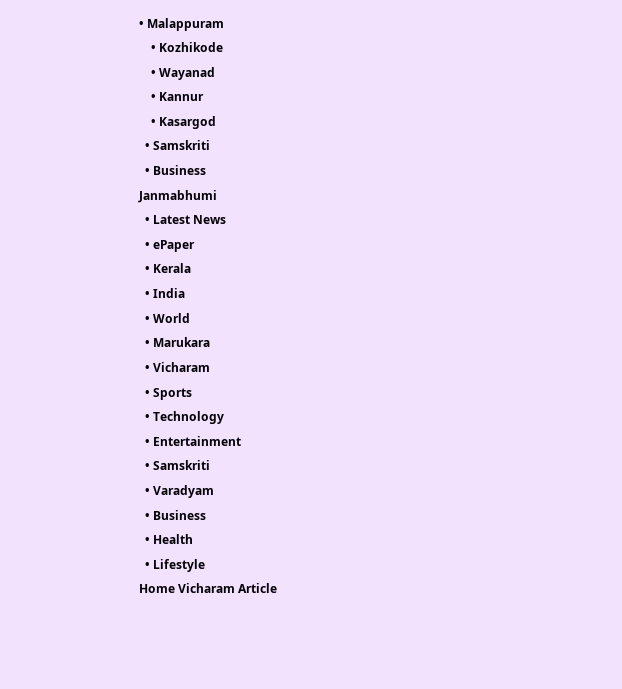• Malappuram
    • Kozhikode
    • Wayanad
    • Kannur
    • Kasargod
  • Samskriti
  • Business
Janmabhumi
  • Latest News
  • ePaper
  • Kerala
  • India
  • World
  • Marukara
  • Vicharam
  • Sports
  • Technology
  • Entertainment
  • Samskriti
  • Varadyam
  • Business
  • Health
  • Lifestyle
Home Vicharam Article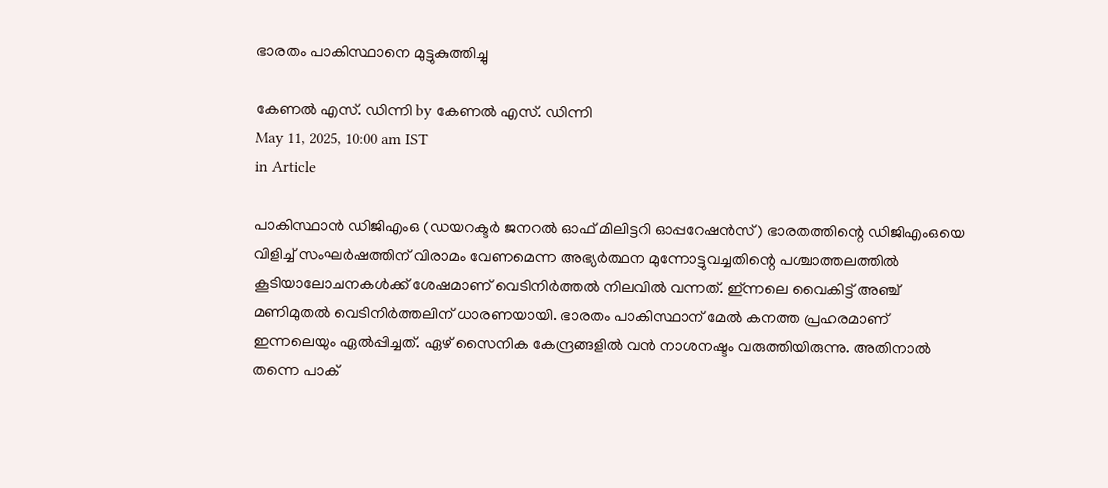ഭാരതം പാകിസ്ഥാനെ മുട്ടുകുത്തിച്ചു

കേണല്‍ എസ്. ഡിന്നി by കേണല്‍ എസ്. ഡിന്നി
May 11, 2025, 10:00 am IST
in Article

പാകിസ്ഥാന്‍ ഡിജിഎംഒ (ഡയറക്ടര്‍ ജനറല്‍ ഓഫ് മിലിട്ടറി ഓപ്പറേഷന്‍സ്) ഭാരതത്തിന്റെ ഡിജിഎംഒയെ വിളിച്ച് സംഘര്‍ഷത്തിന് വിരാമം വേണമെന്ന അഭ്യര്‍ത്ഥന മുന്നോട്ടുവച്ചതിന്റെ പശ്ചാത്തലത്തില്‍ കൂടിയാലോചനകള്‍ക്ക് ശേഷമാണ് വെടിനിര്‍ത്തല്‍ നിലവില്‍ വന്നത്. ഇ്ന്നലെ വൈകിട്ട് അഞ്ച് മണിമുതല്‍ വെടിനിര്‍ത്തലിന് ധാരണയായി. ഭാരതം പാകിസ്ഥാന് മേല്‍ കനത്ത പ്രഹരമാണ് ഇന്നലെയും ഏല്‍പ്പിച്ചത്. ഏഴ് സൈനിക കേന്ദ്രങ്ങളില്‍ വന്‍ നാശനഷ്ടം വരുത്തിയിരുന്നു. അതിനാല്‍ തന്നെ പാക്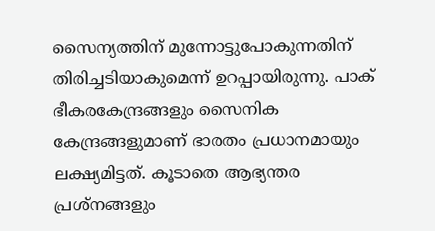സൈന്യത്തിന് മുന്നോട്ടുപോകുന്നതിന് തിരിച്ചടിയാകുമെന്ന് ഉറപ്പായിരുന്നു. പാക് ഭീകരകേന്ദ്രങ്ങളും സൈനിക കേന്ദ്രങ്ങളുമാണ് ഭാരതം പ്രധാനമായും ലക്ഷ്യമിട്ടത്. കൂടാതെ ആഭ്യന്തര പ്രശ്‌നങ്ങളും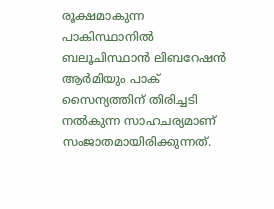രൂക്ഷമാകുന്ന പാകിസ്ഥാനില്‍ ബലൂചിസ്ഥാന്‍ ലിബറേഷന്‍ ആര്‍മിയും പാക് സൈന്യത്തിന് തിരിച്ചടി നല്‍കുന്ന സാഹചര്യമാണ് സംജാതമായിരിക്കുന്നത്.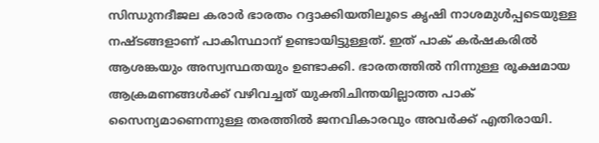സിന്ധുനദീജല കരാര്‍ ഭാരതം റദ്ദാക്കിയതിലൂടെ കൃഷി നാശമുള്‍പ്പടെയുള്ള നഷ്ടങ്ങളാണ് പാകിസ്ഥാന് ഉണ്ടായിട്ടുള്ളത്. ഇത് പാക് കര്‍ഷകരില്‍ ആശങ്കയും അസ്വസ്ഥതയും ഉണ്ടാക്കി. ഭാരതത്തില്‍ നിന്നുള്ള രൂക്ഷമായ ആക്രമണങ്ങള്‍ക്ക് വഴിവച്ചത് യുക്തിചിന്തയില്ലാത്ത പാക് സൈന്യമാണെന്നുള്ള തരത്തില്‍ ജനവികാരവും അവര്‍ക്ക് എതിരായി.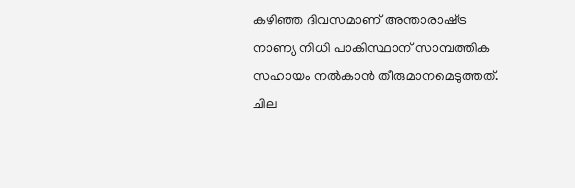കഴിഞ്ഞ ദിവസമാണ് അന്താരാഷ്‌ട്ര നാണ്യ നിധി പാകിസ്ഥാന് സാമ്പത്തിക സഹായം നല്‍കാന്‍ തീരുമാനമെടുത്തത്. ചില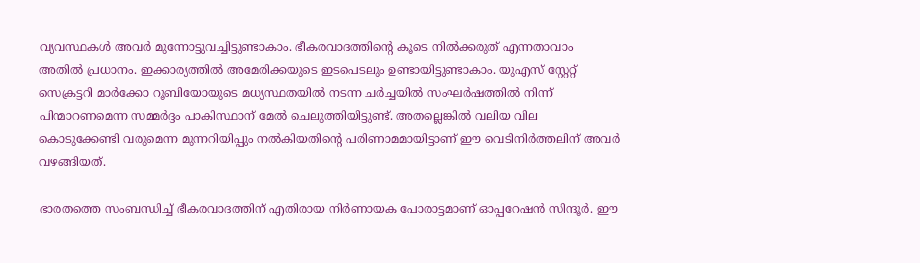വ്യവസ്ഥകള്‍ അവര്‍ മുന്നോട്ടുവച്ചിട്ടുണ്ടാകാം. ഭീകരവാദത്തിന്റെ കൂടെ നില്‍ക്കരുത് എന്നതാവാം അതില്‍ പ്രധാനം. ഇക്കാര്യത്തില്‍ അമേരിക്കയുടെ ഇടപെടലും ഉണ്ടായിട്ടുണ്ടാകാം. യുഎസ് സ്റ്റേറ്റ് സെക്രട്ടറി മാര്‍ക്കോ റൂബിയോയുടെ മധ്യസ്ഥതയില്‍ നടന്ന ചര്‍ച്ചയില്‍ സംഘര്‍ഷത്തില്‍ നിന്ന് പിന്മാറണമെന്ന സമ്മര്‍ദ്ദം പാകിസ്ഥാന് മേല്‍ ചെലുത്തിയിട്ടുണ്ട്. അതല്ലെങ്കില്‍ വലിയ വില കൊടുക്കേണ്ടി വരുമെന്ന മുന്നറിയിപ്പും നല്‍കിയതിന്റെ പരിണാമമായിട്ടാണ് ഈ വെടിനിര്‍ത്തലിന് അവര്‍ വഴങ്ങിയത്.

ഭാരതത്തെ സംബന്ധിച്ച് ഭീകരവാദത്തിന് എതിരായ നിര്‍ണായക പോരാട്ടമാണ് ഓപ്പറേഷന്‍ സിന്ദൂര്‍. ഈ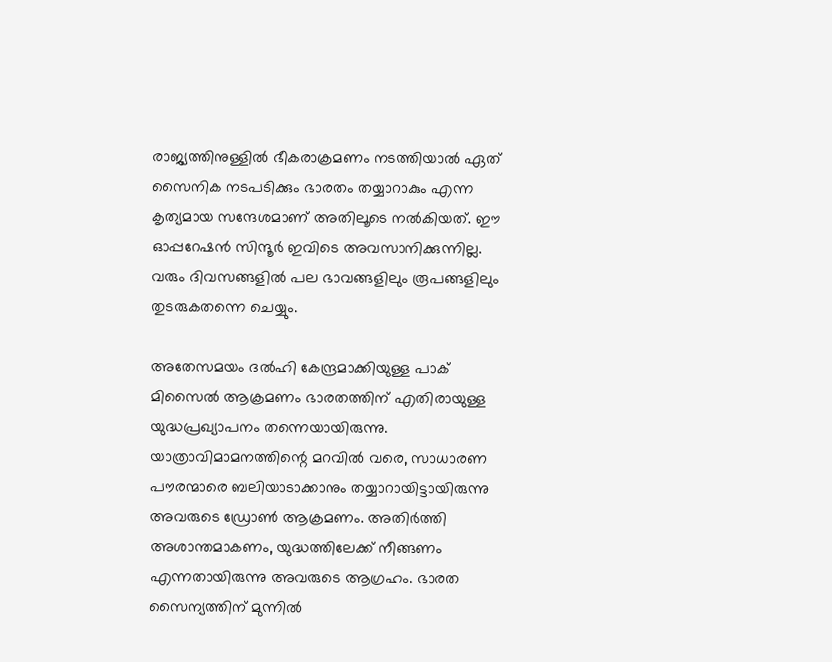രാജ്യത്തിനുള്ളില്‍ ഭീകരാക്രമണം നടത്തിയാല്‍ ഏത് സൈനിക നടപടിക്കും ഭാരതം തയ്യാറാകും എന്ന കൃത്യമായ സന്ദേശമാണ് അതിലൂടെ നല്‍കിയത്. ഈ ഓപ്പറേഷന്‍ സിന്ദൂര്‍ ഇവിടെ അവസാനിക്കുന്നില്ല. വരും ദിവസങ്ങളില്‍ പല ഭാവങ്ങളിലും രൂപങ്ങളിലും തുടരുകതന്നെ ചെയ്യും.

അതേസമയം ദല്‍ഹി കേന്ദ്രമാക്കിയുള്ള പാക് മിസൈല്‍ ആക്രമണം ഭാരതത്തിന് എതിരായുള്ള യുദ്ധപ്രഖ്യാപനം തന്നെയായിരുന്നു. യാത്രാവിമാമനത്തിന്റെ മറവില്‍ വരെ, സാധാരണ പൗരന്മാരെ ബലിയാടാക്കാനും തയ്യാറായിട്ടായിരുന്നു അവരുടെ ഡ്രോണ്‍ ആക്രമണം. അതിര്‍ത്തി അശാന്തമാകണം, യുദ്ധത്തിലേക്ക് നീങ്ങണം എന്നതായിരുന്നു അവരുടെ ആഗ്രഹം. ഭാരത സൈന്യത്തിന് മുന്നില്‍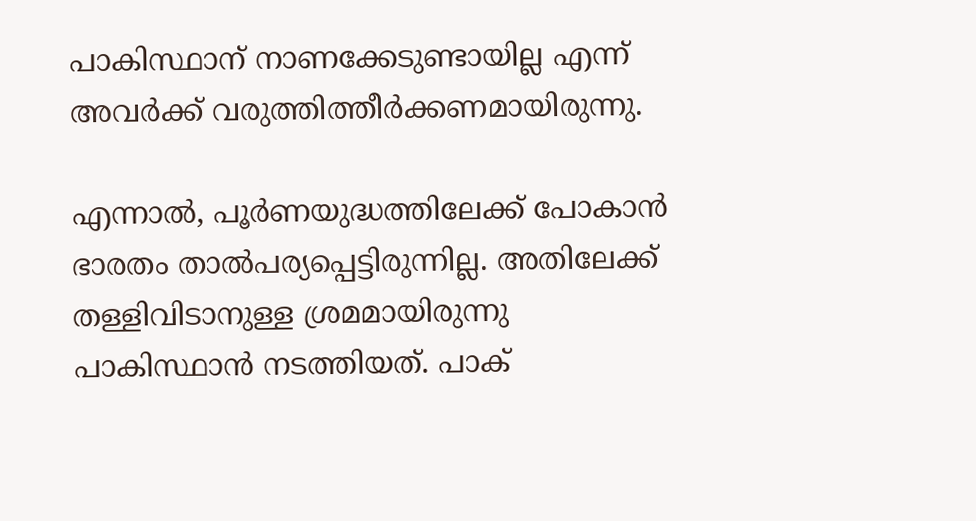പാകിസ്ഥാന് നാണക്കേടുണ്ടായില്ല എന്ന് അവര്‍ക്ക് വരുത്തിത്തീര്‍ക്കണമായിരുന്നു.

എന്നാല്‍, പൂര്‍ണയുദ്ധത്തിലേക്ക് പോകാന്‍ ഭാരതം താല്‍പര്യപ്പെട്ടിരുന്നില്ല. അതിലേക്ക് തള്ളിവിടാനുള്ള ശ്രമമായിരുന്നു പാകിസ്ഥാന്‍ നടത്തിയത്. പാക്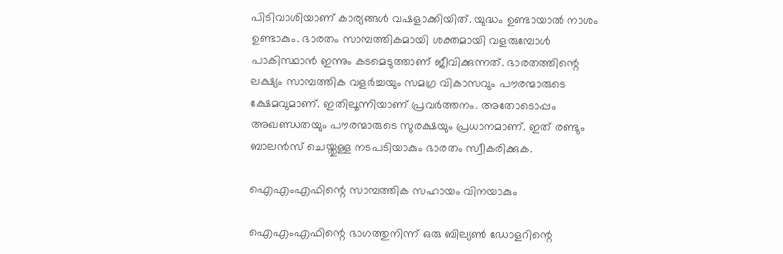പിടിവാശിയാണ് കാര്യങ്ങള്‍ വഷളാക്കിയിത്. യുദ്ധം ഉണ്ടായാല്‍ നാശം ഉണ്ടാകും. ഭാരതം സാമ്പത്തികമായി ശക്തമായി വളരുമ്പോള്‍ പാകിസ്ഥാന്‍ ഇന്നും കടമെടുത്താണ് ജീവിക്കുന്നത്. ഭാരതത്തിന്റെ ലക്ഷ്യം സാമ്പത്തിക വളര്‍ച്ചയും സമഗ്ര വികാസവും പൗരന്മാരുടെ ക്ഷേമവുമാണ്. ഇതിലൂന്നിയാണ് പ്രവര്‍ത്തനം. അതോടൊപ്പം അഖണ്ഡതയും പൗരന്മാരുടെ സുരക്ഷയും പ്രധാനമാണ്. ഇത് രണ്ടും ബാലന്‍സ് ചെയ്തുള്ള നടപടിയാകും ഭാരതം സ്വീകരിക്കുക.

ഐഎംഎഫിന്റെ സാമ്പത്തിക സഹായം വിനയാകും

ഐഎംഎഫിന്റെ ഭാഗത്തുനിന്ന് ഒരു ബില്യണ്‍ ഡോളറിന്റെ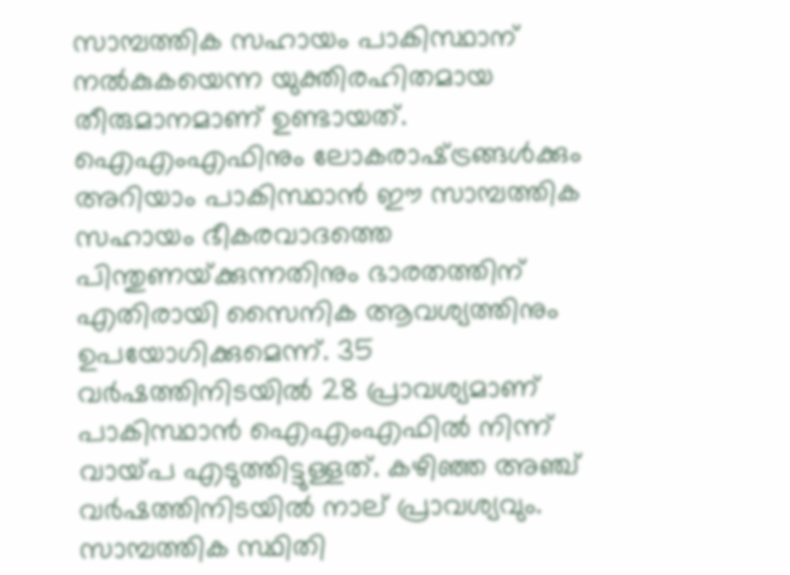സാമ്പത്തിക സഹായം പാകിസ്ഥാന് നല്‍കുകയെന്ന യുക്തിരഹിതമായ തീരുമാനമാണ് ഉണ്ടായത്. ഐഎംഎഫിനും ലോകരാഷ്‌ട്രങ്ങള്‍ക്കും അറിയാം പാകിസ്ഥാന്‍ ഈ സാമ്പത്തിക സഹായം ഭീകരവാദത്തെ പിന്തുണയ്‌ക്കുന്നതിനും ഭാരതത്തിന് എതിരായി സൈനിക ആവശ്യത്തിനും ഉപയോഗിക്കുമെന്ന്. 35 വര്‍ഷത്തിനിടയില്‍ 28 പ്രാവശ്യമാണ് പാകിസ്ഥാന്‍ ഐഎംഎഫില്‍ നിന്ന് വായ്‌പ എടുത്തിട്ടുള്ളത്. കഴിഞ്ഞ അഞ്ച് വര്‍ഷത്തിനിടയില്‍ നാല് പ്രാവശ്യവും. സാമ്പത്തിക സ്ഥിതി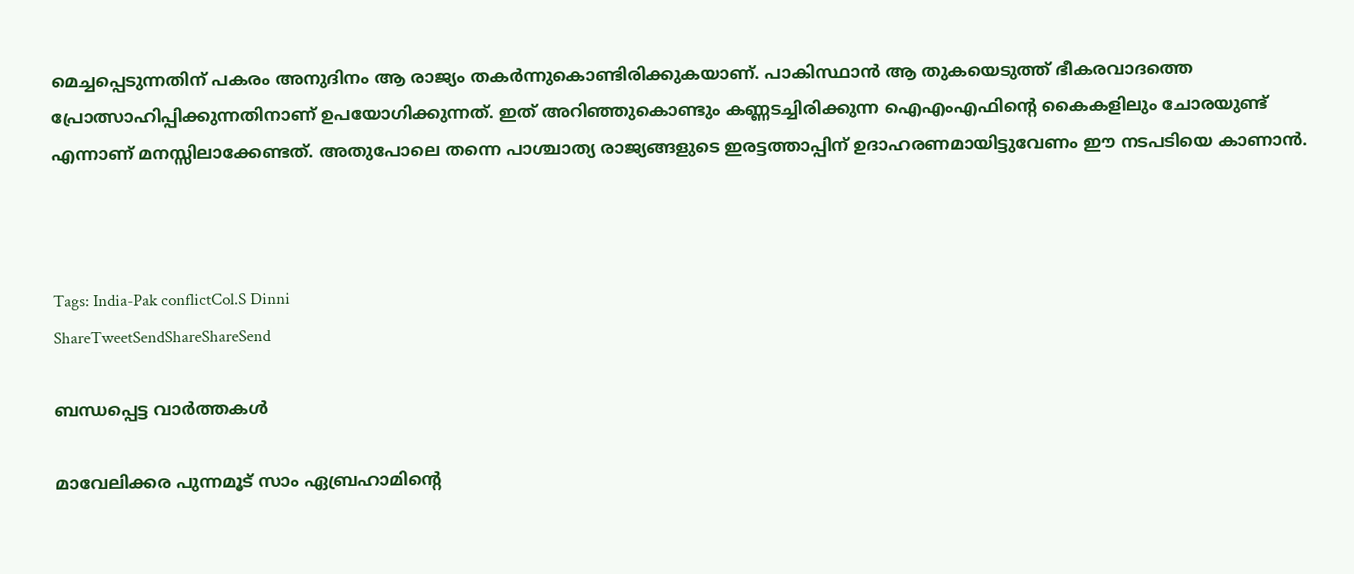മെച്ചപ്പെടുന്നതിന് പകരം അനുദിനം ആ രാജ്യം തകര്‍ന്നുകൊണ്ടിരിക്കുകയാണ്. പാകിസ്ഥാന്‍ ആ തുകയെടുത്ത് ഭീകരവാദത്തെ പ്രോത്സാഹിപ്പിക്കുന്നതിനാണ് ഉപയോഗിക്കുന്നത്. ഇത് അറിഞ്ഞുകൊണ്ടും കണ്ണടച്ചിരിക്കുന്ന ഐഎംഎഫിന്റെ കൈകളിലും ചോരയുണ്ട് എന്നാണ് മനസ്സിലാക്കേണ്ടത്. അതുപോലെ തന്നെ പാശ്ചാത്യ രാജ്യങ്ങളുടെ ഇരട്ടത്താപ്പിന് ഉദാഹരണമായിട്ടുവേണം ഈ നടപടിയെ കാണാന്‍.



Tags: India-Pak conflictCol.S Dinni
ShareTweetSendShareShareSend

ബന്ധപ്പെട്ട വാര്‍ത്തകള്‍

മാവേലിക്കര പുന്നമൂട് സാം ഏബ്രഹാമിന്റെ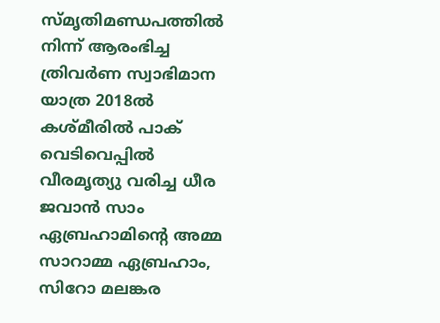സ്മൃതിമണ്ഡപത്തില്‍ നിന്ന് ആരംഭിച്ച ത്രിവര്‍ണ സ്വാഭിമാന യാത്ര 2018ല്‍ കശ്മീരില്‍ പാക് വെടിവെപ്പില്‍ വീരമൃത്യു വരിച്ച ധീര ജവാന്‍ സാം ഏബ്രഹാമിന്റെ അമ്മ സാറാമ്മ ഏബ്രഹാം, സിറോ മലങ്കര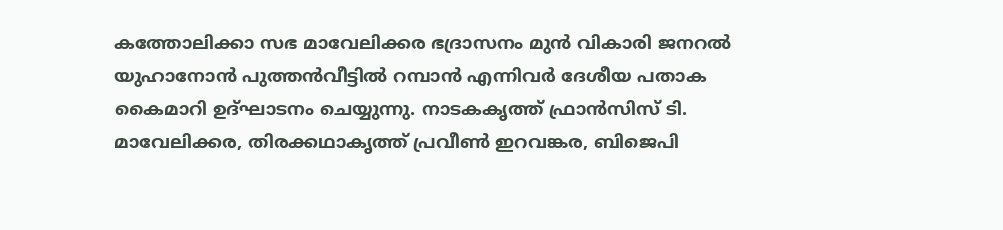കത്തോലിക്കാ സഭ മാവേലിക്കര ഭദ്രാസനം മുന്‍ വികാരി ജനറല്‍ യുഹാനോന്‍ പുത്തന്‍വീട്ടില്‍ റമ്പാന്‍ എന്നിവര്‍ ദേശീയ പതാക കൈമാറി ഉദ്ഘാടനം ചെയ്യുന്നു. നാടകകൃത്ത് ഫ്രാന്‍സിസ് ടി. മാവേലിക്കര, തിരക്കഥാകൃത്ത് പ്രവീണ്‍ ഇറവങ്കര, ബിജെപി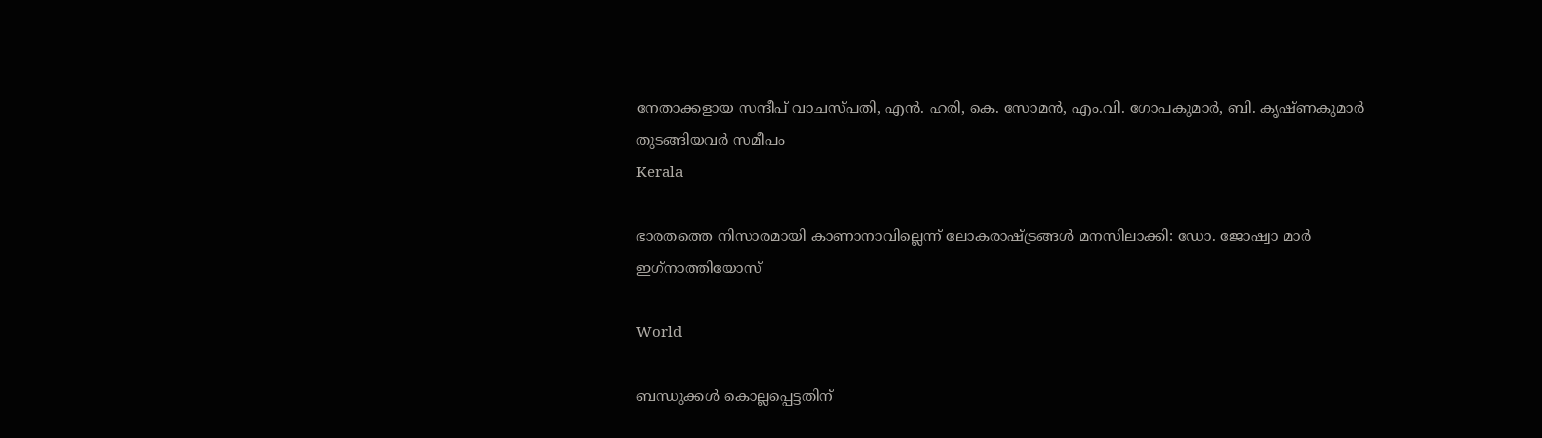നേതാക്കളായ സന്ദീപ് വാചസ്പതി, എന്‍. ഹരി, കെ. സോമന്‍, എം.വി. ഗോപകുമാര്‍, ബി. കൃഷ്ണകുമാര്‍ തുടങ്ങിയവര്‍ സമീപം
Kerala

ഭാരതത്തെ നിസാരമായി കാണാനാവില്ലെന്ന് ലോകരാഷ്‌ട്രങ്ങള്‍ മനസിലാക്കി: ഡോ. ജോഷ്വാ മാര്‍ ഇഗ്‌നാത്തിയോസ്

World

ബന്ധുക്കള്‍ കൊല്ലപ്പെട്ടതിന്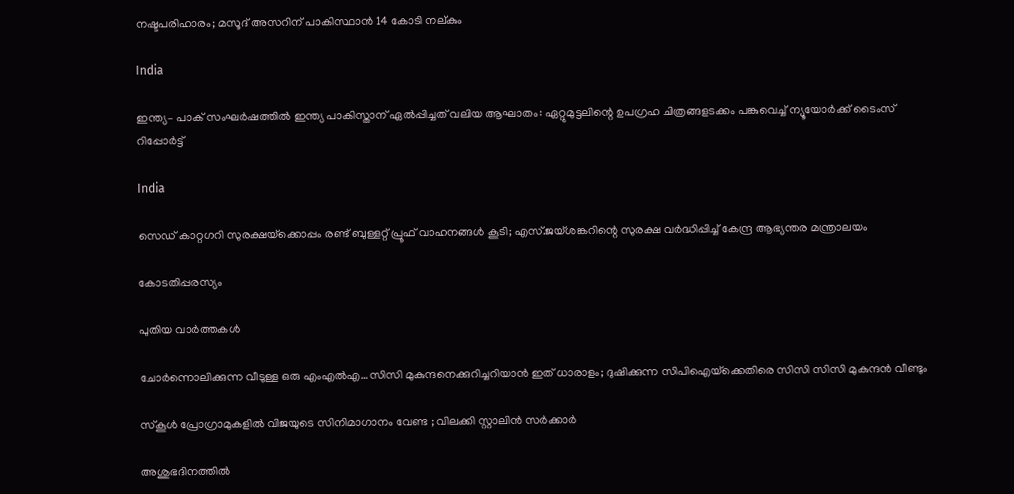നഷ്ടപരിഹാരം; മസൂദ് അസറിന് പാകിസ്ഥാന്‍ 14 കോടി നല്കും

India

ഇന്ത്യ– പാക് സംഘർഷത്തിൽ ഇന്ത്യ പാകിസ്താന് ഏൽപ്പിച്ചത് വലിയ ആഘാതം: ഏറ്റുമുട്ടലിന്റെ ഉപഗ്രഹ ചിത്രങ്ങളടക്കം പങ്കുവെച്ച് ന്യൂയോർക്ക് ടൈംസ് റിപ്പോർട്ട്

India

സെഡ് കാറ്റഗറി സുരക്ഷയ്‌ക്കൊപ്പം രണ്ട് ബുള്ളറ്റ് പ്രൂഫ് വാഹനങ്ങൾ കൂടി; എസ്.ജയ്‌ശങ്കറിന്റെ സുരക്ഷ വർദ്ധിപ്പിച്ച് കേന്ദ്ര ആഭ്യന്തര മന്ത്രാലയം

കോടതിപ്പരസ്യം

പുതിയ വാര്‍ത്തകള്‍

ചോര്‍ന്നൊലിക്കുന്ന വീടുള്ള ഒരു എംഎല്‍എ…സിസി മുകുന്ദനെക്കുറിച്ചറിയാന്‍ ഇത് ധാരാളം; ദുഷിക്കുന്ന സിപിഐയ്‌ക്കെതിരെ സിസി സിസി മുകുന്ദന്‍ വീണ്ടും

സ്കൂൾ പ്രോഗ്രാമുകളിൽ വിജയുടെ സിനിമാഗാനം വേണ്ട ; വിലക്കി സ്റ്റാലിൻ സർക്കാർ

അശുഭദിനത്തിൽ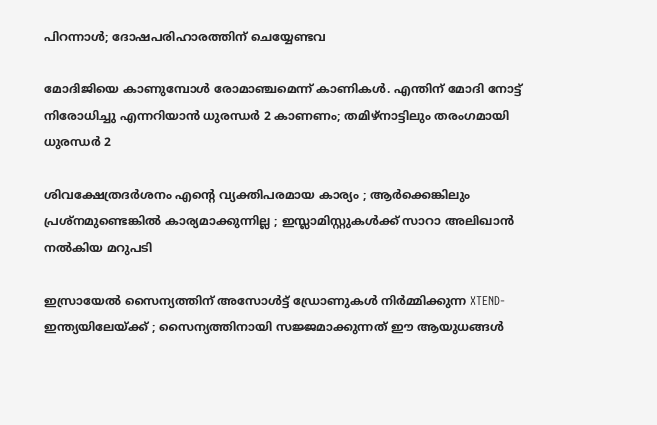പിറന്നാൾ; ദോഷപരിഹാരത്തിന് ചെയ്യേണ്ടവ

മോദിജിയെ കാണുമ്പോള്‍ രോമാഞ്ചമെന്ന് കാണികള്‍. എന്തിന് മോദി നോട്ട് നിരോധിച്ചു എന്നറിയാന്‍ ധുരന്ധര്‍ 2 കാണണം; തമിഴ്നാട്ടിലും തരംഗമായി ധുരന്ധര്‍ 2

ശിവക്ഷേത്രദർശനം എന്റെ വ്യക്തിപരമായ കാര്യം ; ആർക്കെങ്കിലും പ്രശ്‌നമുണ്ടെങ്കിൽ കാര്യമാക്കുന്നില്ല ; ഇസ്ലാമിസ്റ്റുകൾക്ക് സാറാ അലിഖാൻ നൽകിയ മറുപടി

ഇസ്രായേൽ സൈന്യത്തിന് അസോൾട്ട് ഡ്രോണുകൾ നിർമ്മിക്കുന്ന XTEND- ഇന്ത്യയിലേയ്‌ക്ക് ; സൈന്യത്തിനായി സജ്ജമാക്കുന്നത് ഈ ആയുധങ്ങൾ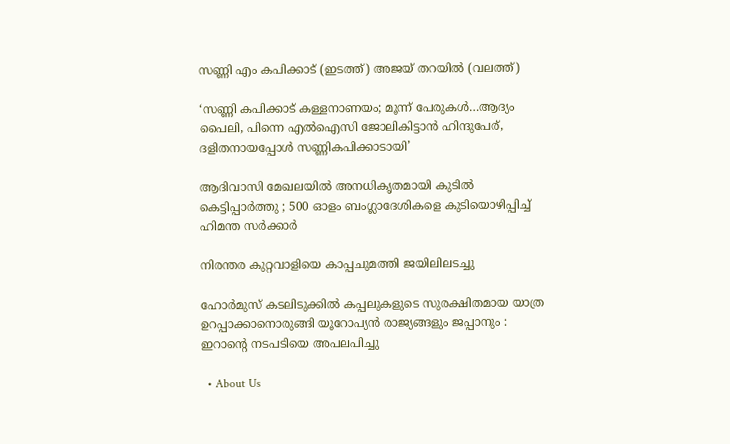സണ്ണി എം കപിക്കാട് (ഇടത്ത്) അജയ് തറയില്‍ (വലത്ത്)

‘സണ്ണി കപിക്കാട് കള്ളനാണയം; മൂന്ന് പേരുകള്‍…ആദ്യം പൈലി, പിന്നെ എല്‍ഐസി ജോലികിട്ടാന്‍ ഹിന്ദുപേര്, ദളിതനായപ്പോള്‍ സണ്ണികപിക്കാടായി’

ആദിവാസി മേഖലയിൽ അനധികൃതമായി കുടിൽ കെട്ടിപ്പാർത്തു ; 500 ഓളം ബംഗ്ലാദേശികളെ കുടിയൊഴിപ്പിച്ച് ഹിമന്ത സർക്കാർ

നിരന്തര കുറ്റവാളിയെ കാപ്പചുമത്തി ജയിലിലടച്ചു

ഹോർമുസ് കടലിടുക്കിൽ കപ്പലുകളുടെ സുരക്ഷിതമായ യാത്ര ഉറപ്പാക്കാനൊരുങ്ങി യൂറോപ്യൻ രാജ്യങ്ങളും ജപ്പാനും : ഇറാന്റെ നടപടിയെ അപലപിച്ചു

  • About Us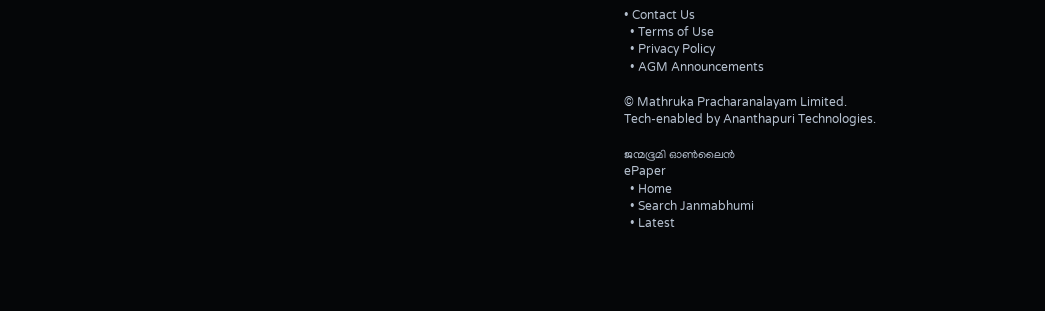• Contact Us
  • Terms of Use
  • Privacy Policy
  • AGM Announcements

© Mathruka Pracharanalayam Limited.
Tech-enabled by Ananthapuri Technologies.

ജന്മഭൂമി ഓണ്‍ലൈന്‍
ePaper
  • Home
  • Search Janmabhumi
  • Latest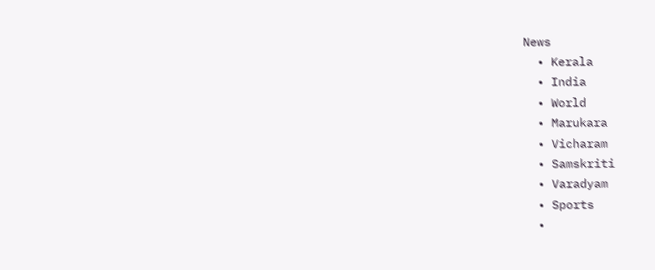News
  • Kerala
  • India
  • World
  • Marukara
  • Vicharam
  • Samskriti
  • Varadyam
  • Sports
  •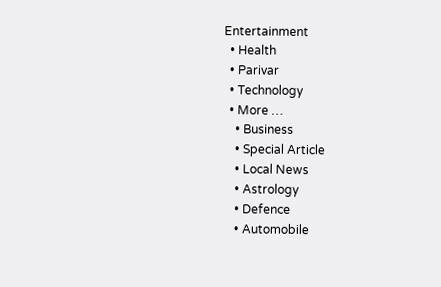Entertainment
  • Health
  • Parivar
  • Technology
  • More …
    • Business
    • Special Article
    • Local News
    • Astrology
    • Defence
    • Automobile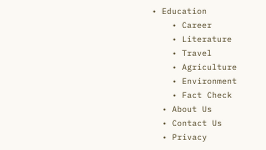• Education
    • Career
    • Literature
    • Travel
    • Agriculture
    • Environment
    • Fact Check
  • About Us
  • Contact Us
  • Privacy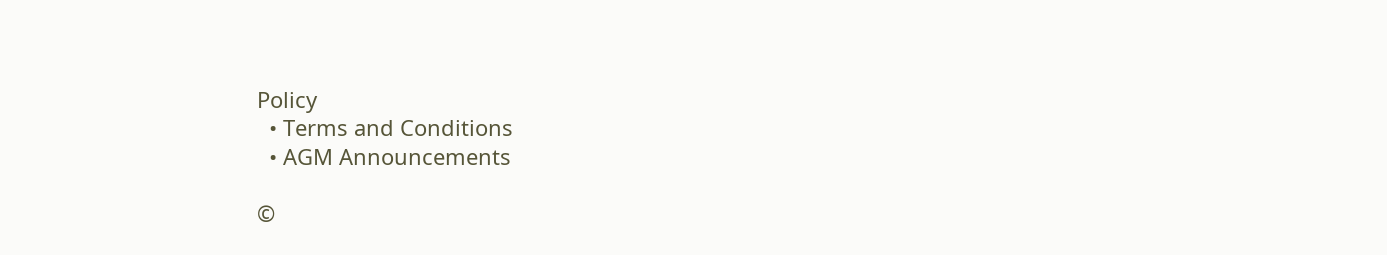Policy
  • Terms and Conditions
  • AGM Announcements

©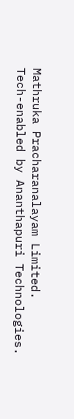Mathruka Pracharanalayam Limited.
Tech-enabled by Ananthapuri Technologies.